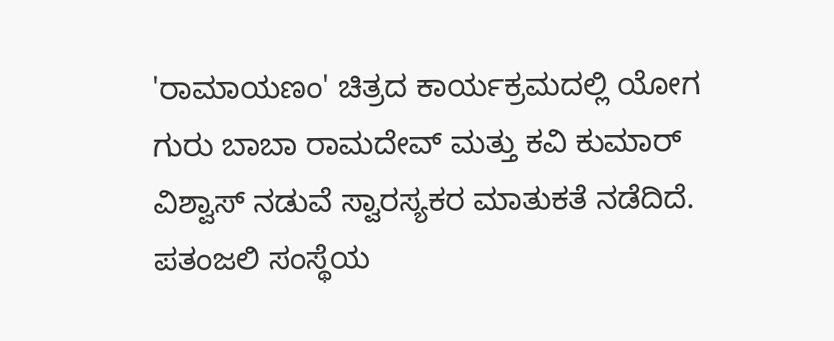'ರಾಮಾಯಣಂ' ಚಿತ್ರದ ಕಾರ್ಯಕ್ರಮದಲ್ಲಿ ಯೋಗ ಗುರು ಬಾಬಾ ರಾಮದೇವ್ ಮತ್ತು ಕವಿ ಕುಮಾರ್ ವಿಶ್ವಾಸ್ ನಡುವೆ ಸ್ವಾರಸ್ಯಕರ ಮಾತುಕತೆ ನಡೆದಿದೆ. ಪತಂಜಲಿ ಸಂಸ್ಥೆಯ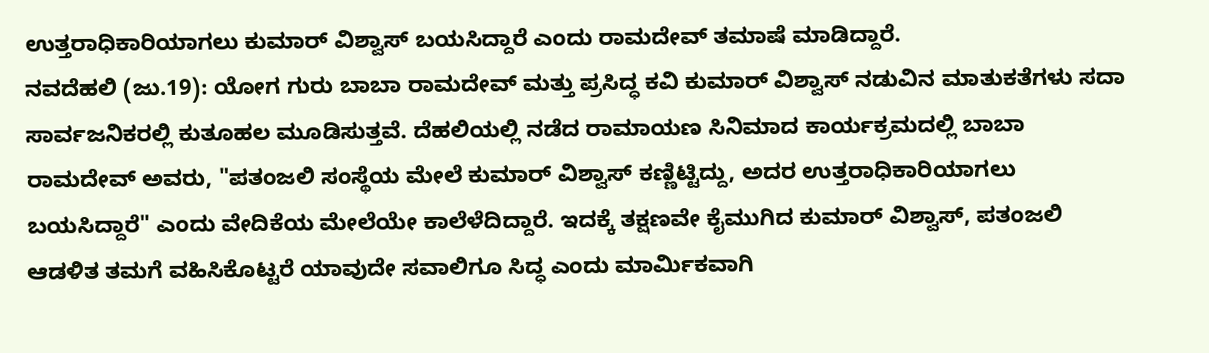ಉತ್ತರಾಧಿಕಾರಿಯಾಗಲು ಕುಮಾರ್ ವಿಶ್ವಾಸ್ ಬಯಸಿದ್ದಾರೆ ಎಂದು ರಾಮದೇವ್ ತಮಾಷೆ ಮಾಡಿದ್ದಾರೆ.
ನವದೆಹಲಿ (ಜು.19): ಯೋಗ ಗುರು ಬಾಬಾ ರಾಮದೇವ್ ಮತ್ತು ಪ್ರಸಿದ್ಧ ಕವಿ ಕುಮಾರ್ ವಿಶ್ವಾಸ್ ನಡುವಿನ ಮಾತುಕತೆಗಳು ಸದಾ ಸಾರ್ವಜನಿಕರಲ್ಲಿ ಕುತೂಹಲ ಮೂಡಿಸುತ್ತವೆ. ದೆಹಲಿಯಲ್ಲಿ ನಡೆದ ರಾಮಾಯಣ ಸಿನಿಮಾದ ಕಾರ್ಯಕ್ರಮದಲ್ಲಿ ಬಾಬಾ ರಾಮದೇವ್ ಅವರು, "ಪತಂಜಲಿ ಸಂಸ್ಥೆಯ ಮೇಲೆ ಕುಮಾರ್ ವಿಶ್ವಾಸ್ ಕಣ್ಣಿಟ್ಟಿದ್ದು, ಅದರ ಉತ್ತರಾಧಿಕಾರಿಯಾಗಲು ಬಯಸಿದ್ದಾರೆ" ಎಂದು ವೇದಿಕೆಯ ಮೇಲೆಯೇ ಕಾಲೆಳೆದಿದ್ದಾರೆ. ಇದಕ್ಕೆ ತಕ್ಷಣವೇ ಕೈಮುಗಿದ ಕುಮಾರ್ ವಿಶ್ವಾಸ್, ಪತಂಜಲಿ ಆಡಳಿತ ತಮಗೆ ವಹಿಸಿಕೊಟ್ಟರೆ ಯಾವುದೇ ಸವಾಲಿಗೂ ಸಿದ್ಧ ಎಂದು ಮಾರ್ಮಿಕವಾಗಿ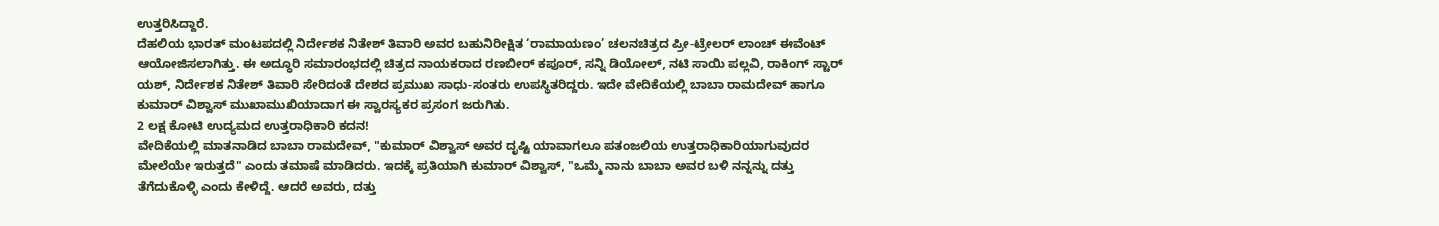ಉತ್ತರಿಸಿದ್ದಾರೆ.
ದೆಹಲಿಯ ಭಾರತ್ ಮಂಟಪದಲ್ಲಿ ನಿರ್ದೇಶಕ ನಿತೇಶ್ ತಿವಾರಿ ಅವರ ಬಹುನಿರೀಕ್ಷಿತ ‘ರಾಮಾಯಣಂ’ ಚಲನಚಿತ್ರದ ಪ್ರೀ-ಟ್ರೇಲರ್ ಲಾಂಚ್ ಈವೆಂಟ್ ಆಯೋಜಿಸಲಾಗಿತ್ತು. ಈ ಅದ್ಧೂರಿ ಸಮಾರಂಭದಲ್ಲಿ ಚಿತ್ರದ ನಾಯಕರಾದ ರಣಬೀರ್ ಕಪೂರ್, ಸನ್ನಿ ಡಿಯೋಲ್, ನಟಿ ಸಾಯಿ ಪಲ್ಲವಿ, ರಾಕಿಂಗ್ ಸ್ಟಾರ್ ಯಶ್, ನಿರ್ದೇಶಕ ನಿತೇಶ್ ತಿವಾರಿ ಸೇರಿದಂತೆ ದೇಶದ ಪ್ರಮುಖ ಸಾಧು-ಸಂತರು ಉಪಸ್ಥಿತರಿದ್ದರು. ಇದೇ ವೇದಿಕೆಯಲ್ಲಿ ಬಾಬಾ ರಾಮದೇವ್ ಹಾಗೂ ಕುಮಾರ್ ವಿಶ್ವಾಸ್ ಮುಖಾಮುಖಿಯಾದಾಗ ಈ ಸ್ವಾರಸ್ಯಕರ ಪ್ರಸಂಗ ಜರುಗಿತು.
2 ಲಕ್ಷ ಕೋಟಿ ಉದ್ಯಮದ ಉತ್ತರಾಧಿಕಾರಿ ಕದನ!
ವೇದಿಕೆಯಲ್ಲಿ ಮಾತನಾಡಿದ ಬಾಬಾ ರಾಮದೇವ್, "ಕುಮಾರ್ ವಿಶ್ವಾಸ್ ಅವರ ದೃಷ್ಟಿ ಯಾವಾಗಲೂ ಪತಂಜಲಿಯ ಉತ್ತರಾಧಿಕಾರಿಯಾಗುವುದರ ಮೇಲೆಯೇ ಇರುತ್ತದೆ" ಎಂದು ತಮಾಷೆ ಮಾಡಿದರು. ಇದಕ್ಕೆ ಪ್ರತಿಯಾಗಿ ಕುಮಾರ್ ವಿಶ್ವಾಸ್, "ಒಮ್ಮೆ ನಾನು ಬಾಬಾ ಅವರ ಬಳಿ ನನ್ನನ್ನು ದತ್ತು ತೆಗೆದುಕೊಳ್ಳಿ ಎಂದು ಕೇಳಿದ್ದೆ. ಆದರೆ ಅವರು, ದತ್ತು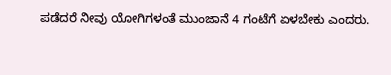ಪಡೆದರೆ ನೀವು ಯೋಗಿಗಳಂತೆ ಮುಂಜಾನೆ 4 ಗಂಟೆಗೆ ಏಳಬೇಕು ಎಂದರು.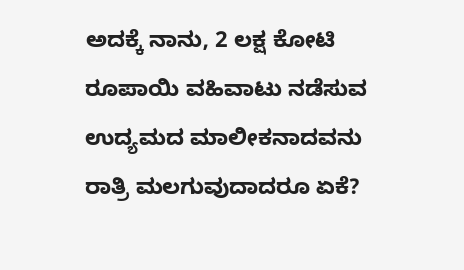ಅದಕ್ಕೆ ನಾನು, 2 ಲಕ್ಷ ಕೋಟಿ ರೂಪಾಯಿ ವಹಿವಾಟು ನಡೆಸುವ ಉದ್ಯಮದ ಮಾಲೀಕನಾದವನು ರಾತ್ರಿ ಮಲಗುವುದಾದರೂ ಏಕೆ?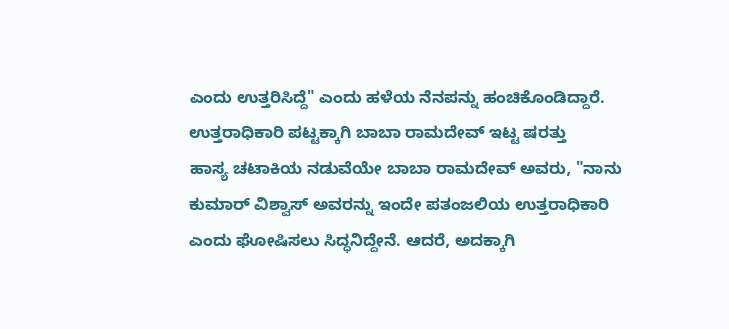ಎಂದು ಉತ್ತರಿಸಿದ್ದೆ" ಎಂದು ಹಳೆಯ ನೆನಪನ್ನು ಹಂಚಿಕೊಂಡಿದ್ದಾರೆ.
ಉತ್ತರಾಧಿಕಾರಿ ಪಟ್ಟಕ್ಕಾಗಿ ಬಾಬಾ ರಾಮದೇವ್ ಇಟ್ಟ ಷರತ್ತು
ಹಾಸ್ಯ ಚಟಾಕಿಯ ನಡುವೆಯೇ ಬಾಬಾ ರಾಮದೇವ್ ಅವರು, "ನಾನು ಕುಮಾರ್ ವಿಶ್ವಾಸ್ ಅವರನ್ನು ಇಂದೇ ಪತಂಜಲಿಯ ಉತ್ತರಾಧಿಕಾರಿ ಎಂದು ಘೋಷಿಸಲು ಸಿದ್ಧನಿದ್ದೇನೆ. ಆದರೆ, ಅದಕ್ಕಾಗಿ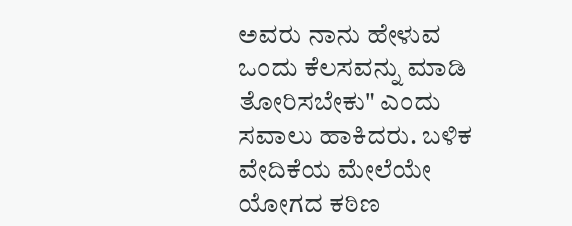ಅವರು ನಾನು ಹೇಳುವ ಒಂದು ಕೆಲಸವನ್ನು ಮಾಡಿ ತೋರಿಸಬೇಕು" ಎಂದು ಸವಾಲು ಹಾಕಿದರು. ಬಳಿಕ ವೇದಿಕೆಯ ಮೇಲೆಯೇ ಯೋಗದ ಕಠಿಣ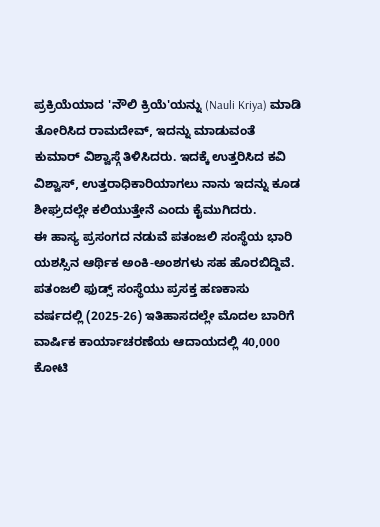ಪ್ರಕ್ರಿಯೆಯಾದ 'ನೌಲಿ ಕ್ರಿಯೆ'ಯನ್ನು (Nauli Kriya) ಮಾಡಿ ತೋರಿಸಿದ ರಾಮದೇವ್, ಇದನ್ನು ಮಾಡುವಂತೆ ಕುಮಾರ್ ವಿಶ್ವಾಸ್ಗೆ ತಿಳಿಸಿದರು. ಇದಕ್ಕೆ ಉತ್ತರಿಸಿದ ಕವಿ ವಿಶ್ವಾಸ್, ಉತ್ತರಾಧಿಕಾರಿಯಾಗಲು ನಾನು ಇದನ್ನು ಕೂಡ ಶೀಘ್ರದಲ್ಲೇ ಕಲಿಯುತ್ತೇನೆ ಎಂದು ಕೈಮುಗಿದರು.
ಈ ಹಾಸ್ಯ ಪ್ರಸಂಗದ ನಡುವೆ ಪತಂಜಲಿ ಸಂಸ್ಥೆಯ ಭಾರಿ ಯಶಸ್ಸಿನ ಆರ್ಥಿಕ ಅಂಕಿ-ಅಂಶಗಳು ಸಹ ಹೊರಬಿದ್ದಿವೆ. ಪತಂಜಲಿ ಫುಡ್ಸ್ ಸಂಸ್ಥೆಯು ಪ್ರಸಕ್ತ ಹಣಕಾಸು ವರ್ಷದಲ್ಲಿ (2025-26) ಇತಿಹಾಸದಲ್ಲೇ ಮೊದಲ ಬಾರಿಗೆ ವಾರ್ಷಿಕ ಕಾರ್ಯಾಚರಣೆಯ ಆದಾಯದಲ್ಲಿ 40,000 ಕೋಟಿ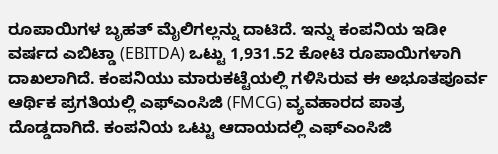ರೂಪಾಯಿಗಳ ಬೃಹತ್ ಮೈಲಿಗಲ್ಲನ್ನು ದಾಟಿದೆ. ಇನ್ನು ಕಂಪನಿಯ ಇಡೀ ವರ್ಷದ ಎಬಿಟ್ಡಾ (EBITDA) ಒಟ್ಟು 1,931.52 ಕೋಟಿ ರೂಪಾಯಿಗಳಾಗಿ ದಾಖಲಾಗಿದೆ. ಕಂಪನಿಯು ಮಾರುಕಟ್ಟೆಯಲ್ಲಿ ಗಳಿಸಿರುವ ಈ ಅಭೂತಪೂರ್ವ ಆರ್ಥಿಕ ಪ್ರಗತಿಯಲ್ಲಿ ಎಫ್ಎಂಸಿಜಿ (FMCG) ವ್ಯವಹಾರದ ಪಾತ್ರ ದೊಡ್ಡದಾಗಿದೆ. ಕಂಪನಿಯ ಒಟ್ಟು ಆದಾಯದಲ್ಲಿ ಎಫ್ಎಂಸಿಜಿ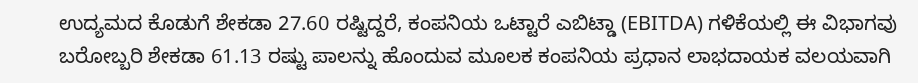ಉದ್ಯಮದ ಕೊಡುಗೆ ಶೇಕಡಾ 27.60 ರಷ್ಟಿದ್ದರೆ, ಕಂಪನಿಯ ಒಟ್ಟಾರೆ ಎಬಿಟ್ಡಾ (EBITDA) ಗಳಿಕೆಯಲ್ಲಿ ಈ ವಿಭಾಗವು ಬರೋಬ್ಬರಿ ಶೇಕಡಾ 61.13 ರಷ್ಟು ಪಾಲನ್ನು ಹೊಂದುವ ಮೂಲಕ ಕಂಪನಿಯ ಪ್ರಧಾನ ಲಾಭದಾಯಕ ವಲಯವಾಗಿ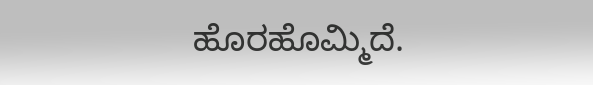ಹೊರಹೊಮ್ಮಿದೆ.